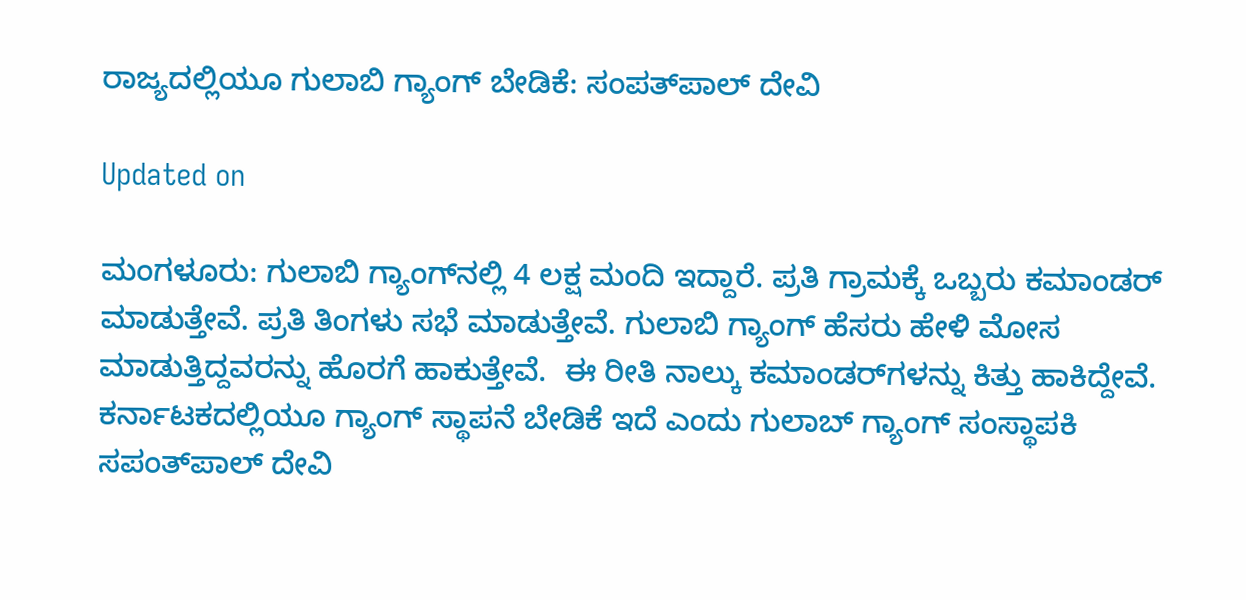ರಾಜ್ಯದಲ್ಲಿಯೂ ಗುಲಾಬಿ ಗ್ಯಾಂಗ್ ಬೇಡಿಕೆ: ಸಂಪತ್‌ಪಾಲ್ ದೇವಿ

Updated on

ಮಂಗಳೂರು: ಗುಲಾಬಿ ಗ್ಯಾಂಗ್‌ನಲ್ಲಿ 4 ಲಕ್ಷ ಮಂದಿ ಇದ್ದಾರೆ. ಪ್ರತಿ ಗ್ರಾಮಕ್ಕೆ ಒಬ್ಬರು ಕಮಾಂಡರ್ ಮಾಡುತ್ತೇವೆ. ಪ್ರತಿ ತಿಂಗಳು ಸಭೆ ಮಾಡುತ್ತೇವೆ. ಗುಲಾಬಿ ಗ್ಯಾಂಗ್ ಹೆಸರು ಹೇಳಿ ಮೋಸ ಮಾಡುತ್ತಿದ್ದವರನ್ನು ಹೊರಗೆ ಹಾಕುತ್ತೇವೆ.  ಈ ರೀತಿ ನಾಲ್ಕು ಕಮಾಂಡರ್‌ಗಳನ್ನು ಕಿತ್ತು ಹಾಕಿದ್ದೇವೆ. ಕರ್ನಾಟಕದಲ್ಲಿಯೂ ಗ್ಯಾಂಗ್ ಸ್ಥಾಪನೆ ಬೇಡಿಕೆ ಇದೆ ಎಂದು ಗುಲಾಬ್ ಗ್ಯಾಂಗ್ ಸಂಸ್ಥಾಪಕಿ ಸಪಂತ್‌ಪಾಲ್ ದೇವಿ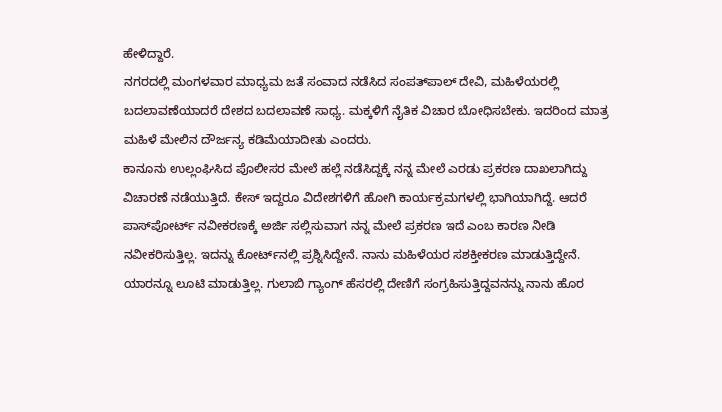ಹೇಳಿದ್ದಾರೆ.
ನಗರದಲ್ಲಿ ಮಂಗಳವಾರ ಮಾಧ್ಯಮ ಜತೆ ಸಂವಾದ ನಡೆಸಿದ ಸಂಪತ್‌ಪಾಲ್ ದೇವಿ, ಮಹಿಳೆಯರಲ್ಲಿ ಬದಲಾವಣೆಯಾದರೆ ದೇಶದ ಬದಲಾವಣೆ ಸಾಧ್ಯ. ಮಕ್ಕಳಿಗೆ ನೈತಿಕ ವಿಚಾರ ಬೋಧಿಸಬೇಕು. ಇದರಿಂದ ಮಾತ್ರ ಮಹಿಳೆ ಮೇಲಿನ ದೌರ್ಜನ್ಯ ಕಡಿಮೆಯಾದೀತು ಎಂದರು.
ಕಾನೂನು ಉಲ್ಲಂಘಿಸಿದ ಪೊಲೀಸರ ಮೇಲೆ ಹಲ್ಲೆ ನಡೆಸಿದ್ದಕ್ಕೆ ನನ್ನ ಮೇಲೆ ಎರಡು ಪ್ರಕರಣ ದಾಖಲಾಗಿದ್ದು ವಿಚಾರಣೆ ನಡೆಯುತ್ತಿದೆ. ಕೇಸ್ ಇದ್ದರೂ ವಿದೇಶಗಳಿಗೆ ಹೋಗಿ ಕಾರ್ಯಕ್ರಮಗಳಲ್ಲಿ ಭಾಗಿಯಾಗಿದ್ದೆ. ಆದರೆ ಪಾಸ್‌ಪೋರ್ಟ್ ನವೀಕರಣಕ್ಕೆ ಅರ್ಜಿ ಸಲ್ಲಿಸುವಾಗ ನನ್ನ ಮೇಲೆ ಪ್ರಕರಣ ಇದೆ ಎಂಬ ಕಾರಣ ನೀಡಿ ನವೀಕರಿಸುತ್ತಿಲ್ಲ. ಇದನ್ನು ಕೋರ್ಟ್‌ನಲ್ಲಿ ಪ್ರಶ್ನಿಸಿದ್ದೇನೆ. ನಾನು ಮಹಿಳೆಯರ ಸಶಕ್ತೀಕರಣ ಮಾಡುತ್ತಿದ್ದೇನೆ. ಯಾರನ್ನೂ ಲೂಟಿ ಮಾಡುತ್ತಿಲ್ಲ. ಗುಲಾಬಿ ಗ್ಯಾಂಗ್ ಹೆಸರಲ್ಲಿ ದೇಣಿಗೆ ಸಂಗ್ರಹಿಸುತ್ತಿದ್ದವನನ್ನು ನಾನು ಹೊರ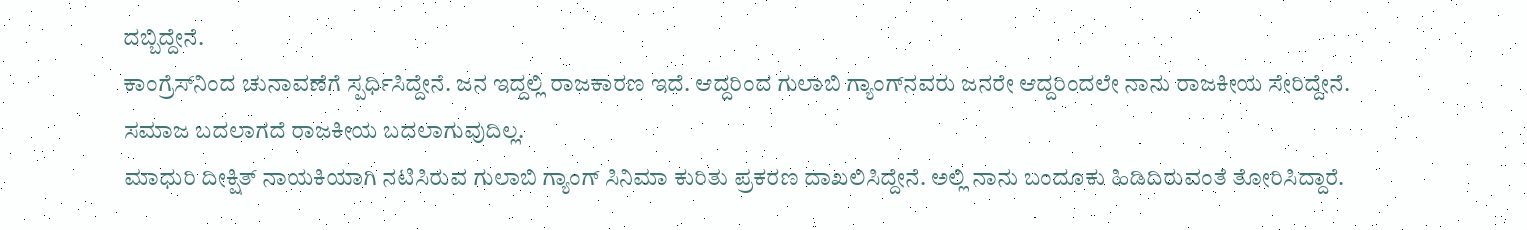ದಬ್ಬಿದ್ದೇನೆ.
ಕಾಂಗ್ರೆಸ್‌ನಿಂದ ಚುನಾವಣೆಗೆ ಸ್ಪರ್ಧಿಸಿದ್ದೇನೆ. ಜನ ಇದ್ದಲ್ಲಿ ರಾಜಕಾರಣ ಇದೆ. ಆದ್ದರಿಂದ ಗುಲಾಬಿ ಗ್ಯಾಂಗ್‌ನವರು ಜನರೇ ಆದ್ದರಿಂದಲೇ ನಾನು ರಾಜಕೀಯ ಸೇರಿದ್ದೇನೆ. ಸಮಾಜ ಬದಲಾಗದೆ ರಾಜಕೀಯ ಬದಲಾಗುವುದಿಲ್ಲ.
ಮಾಧುರಿ ದೀಕ್ಷಿತ್ ನಾಯಕಿಯಾಗಿ ನಟಿಸಿರುವ ಗುಲಾಬಿ ಗ್ಯಾಂಗ್ ಸಿನಿಮಾ ಕುರಿತು ಪ್ರಕರಣ ದಾಖಲಿಸಿದ್ದೇನೆ. ಅಲ್ಲಿ ನಾನು ಬಂದೂಕು ಹಿಡಿದಿರುವಂತೆ ತೋರಿಸಿದ್ದಾರೆ.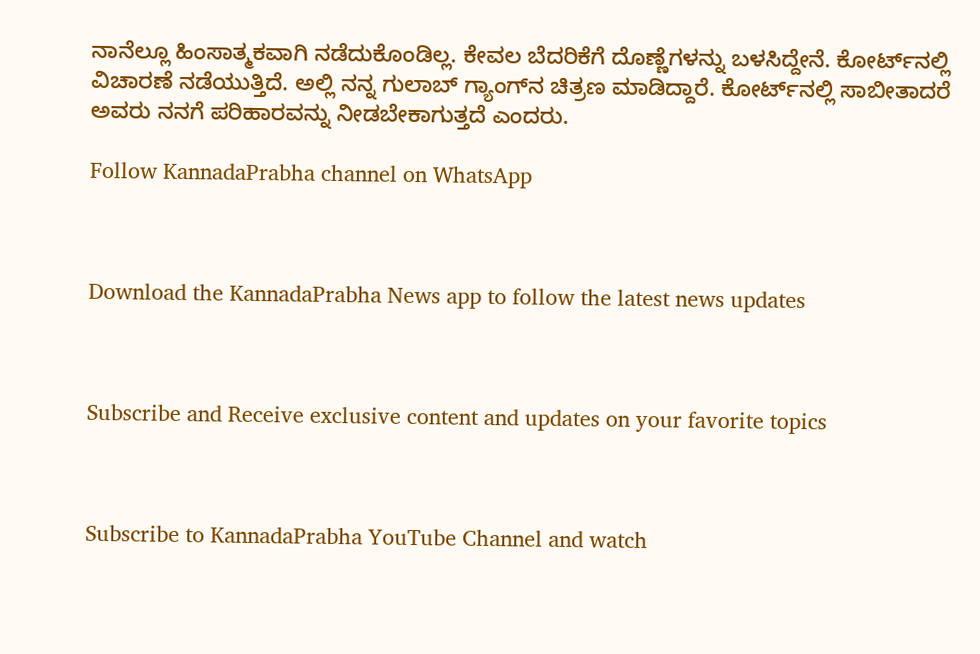ನಾನೆಲ್ಲೂ ಹಿಂಸಾತ್ಮಕವಾಗಿ ನಡೆದುಕೊಂಡಿಲ್ಲ. ಕೇವಲ ಬೆದರಿಕೆಗೆ ದೊಣ್ಣೆಗಳನ್ನು ಬಳಸಿದ್ದೇನೆ. ಕೋರ್ಟ್‌ನಲ್ಲಿ ವಿಚಾರಣೆ ನಡೆಯುತ್ತಿದೆ. ಅಲ್ಲಿ ನನ್ನ ಗುಲಾಬ್ ಗ್ಯಾಂಗ್‌ನ ಚಿತ್ರಣ ಮಾಡಿದ್ದಾರೆ. ಕೋರ್ಟ್‌ನಲ್ಲಿ ಸಾಬೀತಾದರೆ ಅವರು ನನಗೆ ಪರಿಹಾರವನ್ನು ನೀಡಬೇಕಾಗುತ್ತದೆ ಎಂದರು.

Follow KannadaPrabha channel on WhatsApp



Download the KannadaPrabha News app to follow the latest news updates



Subscribe and Receive exclusive content and updates on your favorite topics



Subscribe to KannadaPrabha YouTube Channel and watch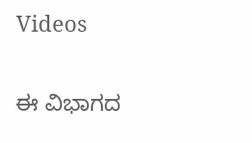Videos

ಈ ವಿಭಾಗದ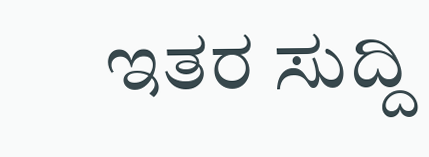ಇತರ ಸುದ್ದಿ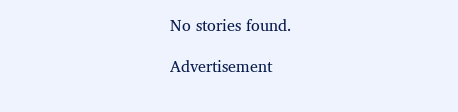No stories found.

Advertisement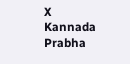X
Kannada Prabha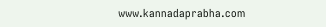www.kannadaprabha.com